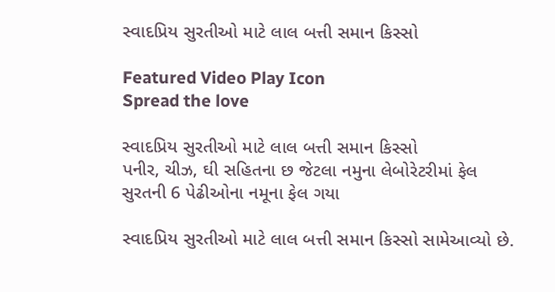સ્વાદપ્રિય સુરતીઓ માટે લાલ બત્તી સમાન કિસ્સો

Featured Video Play Icon
Spread the love

સ્વાદપ્રિય સુરતીઓ માટે લાલ બત્તી સમાન કિસ્સો
પનીર, ચીઝ, ઘી સહિતના છ જેટલા નમુના લેબોરેટરીમાં ફેલ
સુરતની 6 પેઢીઓના નમૂના ફેલ ગયા

સ્વાદપ્રિય સુરતીઓ માટે લાલ બત્તી સમાન કિસ્સો સામેઆવ્યો છે.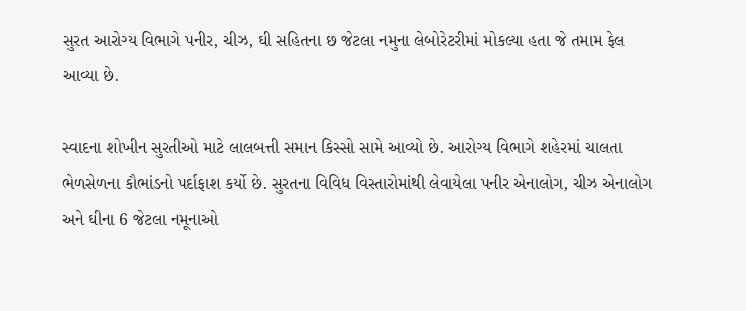સુરત આરોગ્ય વિભાગે પનીર, ચીઝ, ઘી સહિતના છ જેટલા નમુના લેબોરેટરીમાં મોકલ્યા હતા જે તમામ ફેલ આવ્યા છે.

સ્વાદના શોખીન સુરતીઓ માટે લાલબત્તી સમાન કિસ્સો સામે આવ્યો છે. આરોગ્ય વિભાગે શહેરમાં ચાલતા ભેળસેળના કૌભાંડનો પર્દાફાશ કર્યો છે. સુરતના વિવિધ વિસ્તારોમાંથી લેવાયેલા પનીર એનાલોગ, ચીઝ એનાલોગ અને ઘીના 6 જેટલા નમૂનાઓ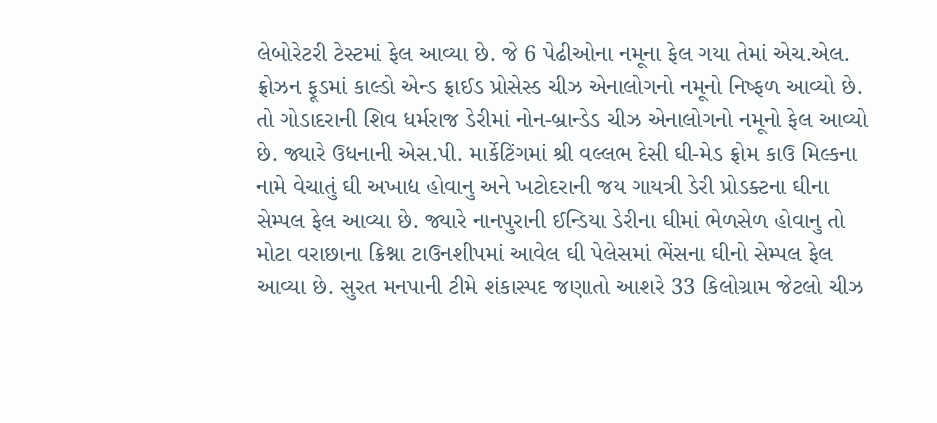લેબોરેટરી ટેસ્ટમાં ફેલ આવ્યા છે. જે 6 પેઢીઓના નમૂના ફેલ ગયા તેમાં એચ.એલ. ફ્રોઝન ફૂડમાં કાલ્ડો એન્ડ ફ્રાઈડ પ્રોસેસ્ડ ચીઝ એનાલોગનો નમૂનો નિષ્ફળ આવ્યો છે. તો ગોડાદરાની શિવ ધર્મરાજ ડેરીમાં નોન-બ્રાન્ડેડ ચીઝ એનાલોગનો નમૂનો ફેલ આવ્યો છે. જ્યારે ઉધનાની એસ.પી. માર્કેટિંગમાં શ્રી વલ્લભ દેસી ઘી-મેડ ફ્રોમ કાઉ મિલ્કના નામે વેચાતું ઘી અખાદ્ય હોવાનુ અને ખટોદરાની જય ગાયત્રી ડેરી પ્રોડક્ટના ઘીના સેમ્પલ ફેલ આવ્યા છે. જ્યારે નાનપુરાની ઈન્ડિયા ડેરીના ઘીમાં ભેળસેળ હોવાનુ તો મોટા વરાછાના ક્રિશ્ના ટાઉનશીપમાં આવેલ ઘી પેલેસમાં ભેંસના ઘીનો સેમ્પલ ફેલ આવ્યા છે. સુરત મનપાની ટીમે શંકાસ્પદ જણાતો આશરે 33 કિલોગ્રામ જેટલો ચીઝ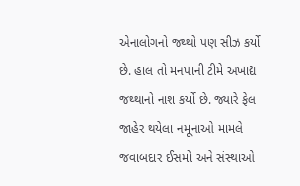એનાલોગનો જથ્થો પણ સીઝ કર્યો છે. હાલ તો મનપાની ટીમે અખાદ્ય જથ્થાનો નાશ કર્યો છે. જ્યારે ફેલ જાહેર થયેલા નમૂનાઓ મામલે જવાબદાર ઈસમો અને સંસ્થાઓ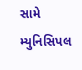સામે મ્યુનિસિપલ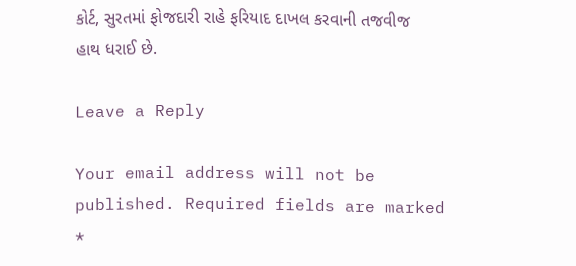કોર્ટ, સુરતમાં ફોજદારી રાહે ફરિયાદ દાખલ કરવાની તજવીજ હાથ ધરાઈ છે.

Leave a Reply

Your email address will not be published. Required fields are marked *